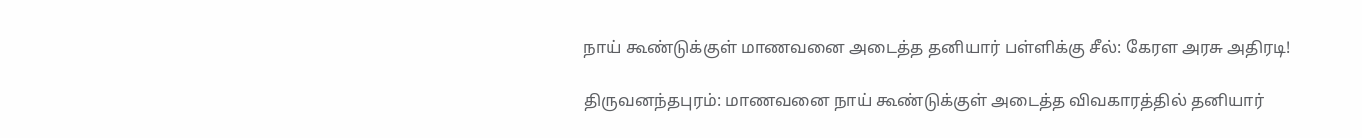நாய் கூண்டுக்குள் மாணவனை அடைத்த தனியார் பள்ளிக்கு சீல்: கேரள அரசு அதிரடி!

திருவனந்தபுரம்: மாணவனை நாய் கூண்டுக்குள் அடைத்த விவகாரத்தில் தனியார்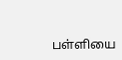பள்ளியை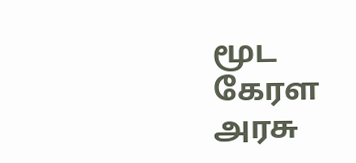மூட கேரள அரசு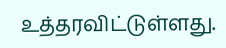உத்தரவிட்டுள்ளது.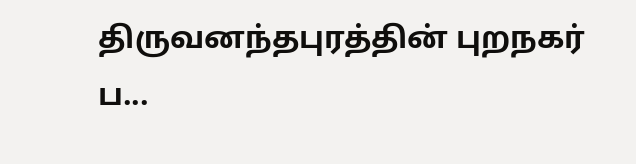திருவனந்தபுரத்தின் புறநகர் ப...